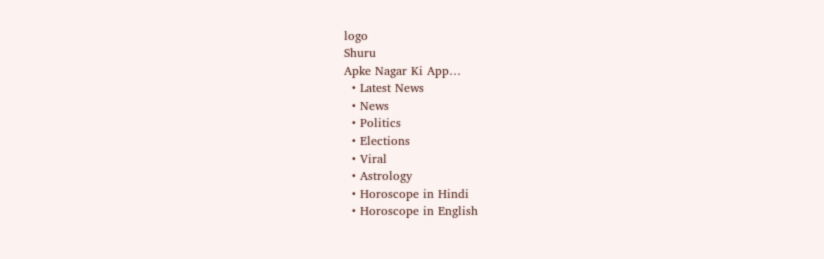logo
Shuru
Apke Nagar Ki App…
  • Latest News
  • News
  • Politics
  • Elections
  • Viral
  • Astrology
  • Horoscope in Hindi
  • Horoscope in English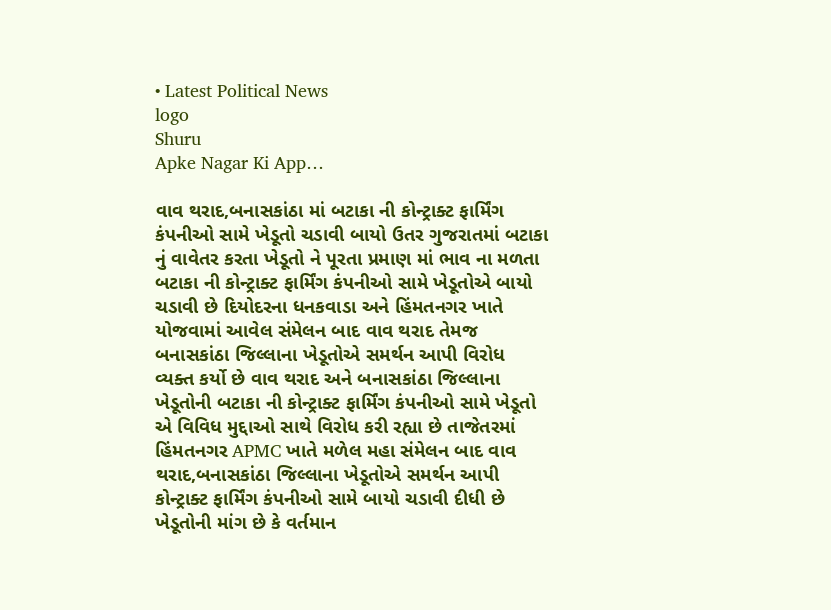• Latest Political News
logo
Shuru
Apke Nagar Ki App…

વાવ થરાદ,બનાસકાંઠા માં બટાકા ની કોન્ટ્રાક્ટ ફાર્મિંગ કંપનીઓ સામે ખેડૂતો ચડાવી બાયો ઉતર ગુજરાતમાં બટાકા નું વાવેતર કરતા ખેડૂતો ને પૂરતા પ્રમાણ માં ભાવ ના મળતા બટાકા ની કોન્ટ્રાક્ટ ફાર્મિંગ કંપનીઓ સામે ખેડૂતોએ બાયો ચડાવી છે દિયોદરના ધનકવાડા અને હિંમતનગર ખાતે યોજવામાં આવેલ સંમેલન બાદ વાવ થરાદ તેમજ બનાસકાંઠા જિલ્લાના ખેડૂતોએ સમર્થન આપી વિરોધ વ્યક્ત કર્યો છે વાવ થરાદ અને બનાસકાંઠા જિલ્લાના ખેડૂતોની બટાકા ની કોન્ટ્રાક્ટ ફાર્મિંગ કંપનીઓ સામે ખેડૂતો એ વિવિધ મુદ્દાઓ સાથે વિરોધ કરી રહ્યા છે તાજેતરમાં હિંમતનગર APMC ખાતે મળેલ મહા સંમેલન બાદ વાવ થરાદ,બનાસકાંઠા જિલ્લાના ખેડૂતોએ સમર્થન આપી કોન્ટ્રાક્ટ ફાર્મિંગ કંપનીઓ સામે બાયો ચડાવી દીધી છે ખેડૂતોની માંગ છે કે વર્તમાન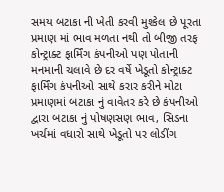સમય બટાકા ની ખેતી કરવી મુશ્કેલ છે પૂરતા પ્રમાણ માં ભાવ મળતા નથી તો બીજી તરફ કોન્ટ્રાક્ટ ફાર્મિંગ કંપનીઓ પણ પોતાની મનમાની ચલાવે છે દર વર્ષે ખેડૂતો કોન્ટ્રાક્ટ ફાર્મિંગ કંપનીઓ સાથે કરાર કરીને મોટા પ્રમાણમાં બટાકા નું વાવેતર કરે છે કંપનીઓ દ્વારા બટાકા નું પોષણસણ ભાવ, સિડના ખર્ચમાં વધારો સાથે ખેડૂતો પર લોડીંગ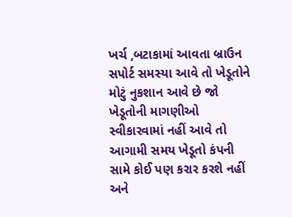ખર્ચ ,બટાકામાં આવતા બ્રાઉન સપોર્ટ સમસ્યા આવે તો ખેડૂતોને મોટું નુકશાન આવે છે જો ખેડૂતોની માગણીઓ સ્વીકારવામાં નહીં આવે તો આગામી સમય ખેડૂતો કંપની સામે કોઈ પણ કરાર કરશે નહીં અને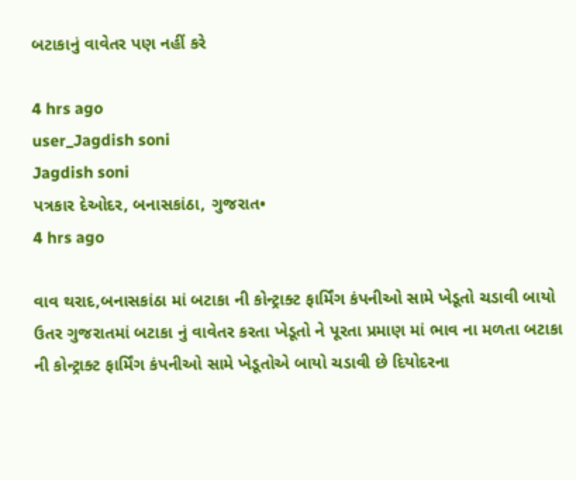બટાકાનું વાવેતર પણ નહીં કરે

4 hrs ago
user_Jagdish soni
Jagdish soni
પત્રકાર દેઓદર, બનાસકાંઠા, ગુજરાત•
4 hrs ago

વાવ થરાદ,બનાસકાંઠા માં બટાકા ની કોન્ટ્રાક્ટ ફાર્મિંગ કંપનીઓ સામે ખેડૂતો ચડાવી બાયો ઉતર ગુજરાતમાં બટાકા નું વાવેતર કરતા ખેડૂતો ને પૂરતા પ્રમાણ માં ભાવ ના મળતા બટાકા ની કોન્ટ્રાક્ટ ફાર્મિંગ કંપનીઓ સામે ખેડૂતોએ બાયો ચડાવી છે દિયોદરના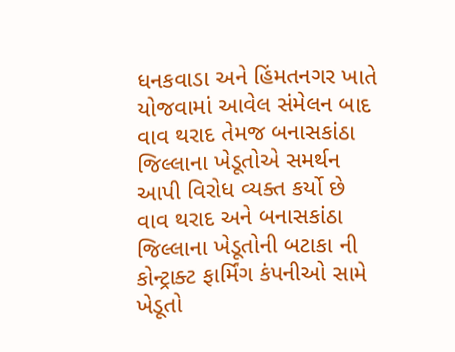ધનકવાડા અને હિંમતનગર ખાતે યોજવામાં આવેલ સંમેલન બાદ વાવ થરાદ તેમજ બનાસકાંઠા જિલ્લાના ખેડૂતોએ સમર્થન આપી વિરોધ વ્યક્ત કર્યો છે વાવ થરાદ અને બનાસકાંઠા જિલ્લાના ખેડૂતોની બટાકા ની કોન્ટ્રાક્ટ ફાર્મિંગ કંપનીઓ સામે ખેડૂતો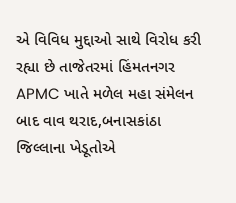એ વિવિધ મુદ્દાઓ સાથે વિરોધ કરી રહ્યા છે તાજેતરમાં હિંમતનગર APMC ખાતે મળેલ મહા સંમેલન બાદ વાવ થરાદ,બનાસકાંઠા જિલ્લાના ખેડૂતોએ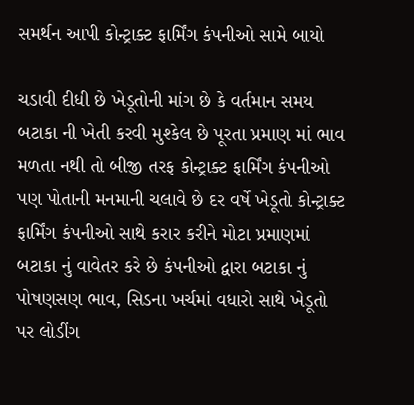સમર્થન આપી કોન્ટ્રાક્ટ ફાર્મિંગ કંપનીઓ સામે બાયો

ચડાવી દીધી છે ખેડૂતોની માંગ છે કે વર્તમાન સમય બટાકા ની ખેતી કરવી મુશ્કેલ છે પૂરતા પ્રમાણ માં ભાવ મળતા નથી તો બીજી તરફ કોન્ટ્રાક્ટ ફાર્મિંગ કંપનીઓ પણ પોતાની મનમાની ચલાવે છે દર વર્ષે ખેડૂતો કોન્ટ્રાક્ટ ફાર્મિંગ કંપનીઓ સાથે કરાર કરીને મોટા પ્રમાણમાં બટાકા નું વાવેતર કરે છે કંપનીઓ દ્વારા બટાકા નું પોષણસણ ભાવ, સિડના ખર્ચમાં વધારો સાથે ખેડૂતો પર લોડીંગ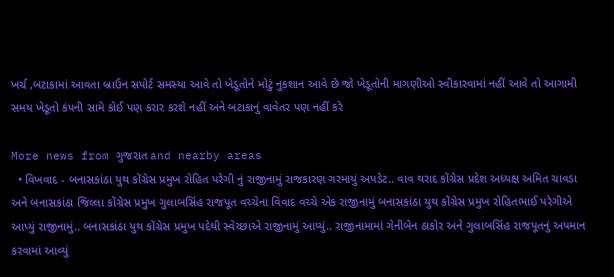ખર્ચ ,બટાકામાં આવતા બ્રાઉન સપોર્ટ સમસ્યા આવે તો ખેડૂતોને મોટું નુકશાન આવે છે જો ખેડૂતોની માગણીઓ સ્વીકારવામાં નહીં આવે તો આગામી સમય ખેડૂતો કંપની સામે કોઈ પણ કરાર કરશે નહીં અને બટાકાનું વાવેતર પણ નહીં કરે

More news from ગુજરાત and nearby areas
  • વિખવાદ - બનાસકાંઠા યુથ કોંગ્રેસ પ્રમુખ રોહિત પરેગી નું રાજીનામું રાજકારણ ગરમાયું અપડેટ.. વાવ થરાદ કોંગ્રેસ પ્રદેશ અધ્યક્ષ અમિત ચાવડા અને બનાસકાંઠા જિલ્લા કોંગ્રેસ પ્રમુખ ગુલાબસિંહ રાજપૂત વચ્ચેના વિવાદ વચ્ચે એક રાજીનામું બનાસકાંઠા યુથ કોંગ્રેસ પ્રમુખ રોહિતભાઈ પરેગીએ આપ્યું રાજીનામું.. બનાસકાંઠા યુથ કોંગ્રેસ પ્રમુખ પદેથી સ્વેચ્છાએ રાજીનામું આપ્યું.. રાજીનામામાં ગેનીબેન ઠાકોર અને ગુલાબસિંહ રાજપૂતનું અપમાન કરવામાં આવ્યું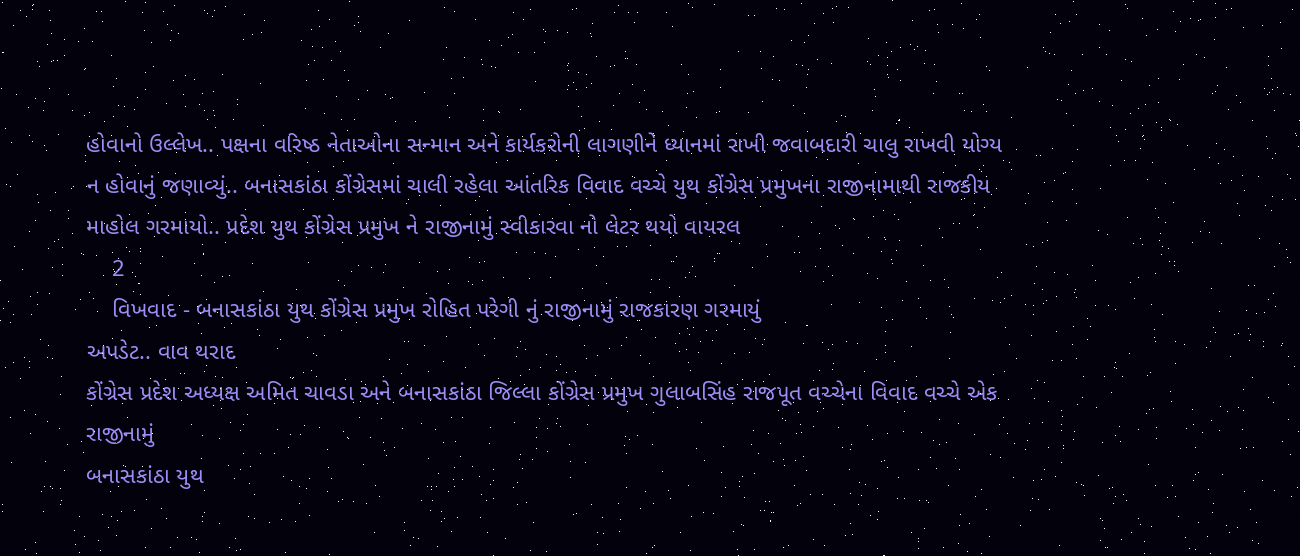હોવાનો ઉલ્લેખ.. પક્ષના વરિષ્ઠ નેતાઓના સન્માન અને કાર્યકરોની લાગણીને ધ્યાનમાં રાખી જવાબદારી ચાલુ રાખવી યોગ્ય ન હોવાનું જણાવ્યું.. બનાસકાંઠા કોંગ્રેસમાં ચાલી રહેલા આંતરિક વિવાદ વચ્ચે યુથ કોંગ્રેસ પ્રમુખના રાજીનામાથી રાજકીય માહોલ ગરમાયો.. પ્રદેશ યુથ કોંગ્રેસ પ્રમુખ ને રાજીનામું સ્વીકારવા નો લેટર થયો વાયરલ
    2
    વિખવાદ - બનાસકાંઠા યુથ કોંગ્રેસ પ્રમુખ રોહિત પરેગી નું રાજીનામું રાજકારણ ગરમાયું
અપડેટ.. વાવ થરાદ
કોંગ્રેસ પ્રદેશ અધ્યક્ષ અમિત ચાવડા અને બનાસકાંઠા જિલ્લા કોંગ્રેસ પ્રમુખ ગુલાબસિંહ રાજપૂત વચ્ચેના વિવાદ વચ્ચે એક રાજીનામું
બનાસકાંઠા યુથ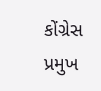કોંગ્રેસ પ્રમુખ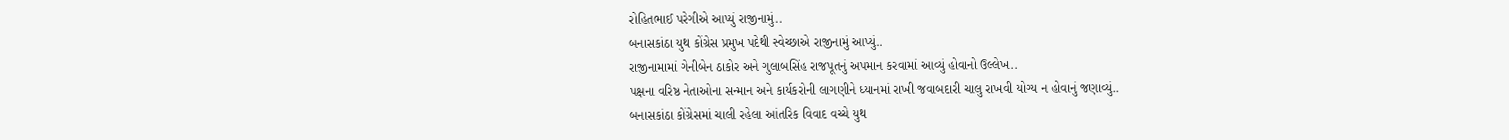રોહિતભાઈ પરેગીએ આપ્યું રાજીનામું..
બનાસકાંઠા યુથ કોંગ્રેસ પ્રમુખ પદેથી સ્વેચ્છાએ રાજીનામું આપ્યું..
રાજીનામામાં ગેનીબેન ઠાકોર અને ગુલાબસિંહ રાજપૂતનું અપમાન કરવામાં આવ્યું હોવાનો ઉલ્લેખ..
પક્ષના વરિષ્ઠ નેતાઓના સન્માન અને કાર્યકરોની લાગણીને ધ્યાનમાં રાખી જવાબદારી ચાલુ રાખવી યોગ્ય ન હોવાનું જણાવ્યું..
બનાસકાંઠા કોંગ્રેસમાં ચાલી રહેલા આંતરિક વિવાદ વચ્ચે યુથ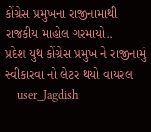કોંગ્રેસ પ્રમુખના રાજીનામાથી રાજકીય માહોલ ગરમાયો..
પ્રદેશ યુથ કોંગ્રેસ પ્રમુખ ને રાજીનામું સ્વીકારવા નો લેટર થયો વાયરલ
    user_Jagdish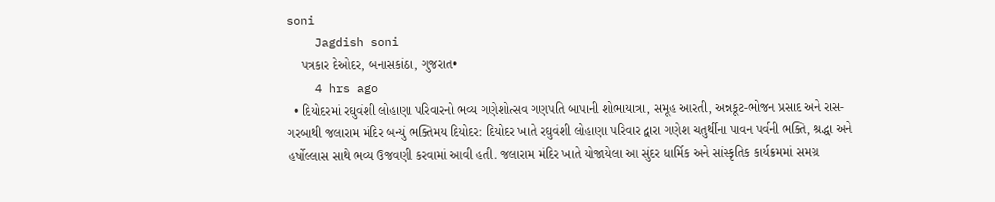soni
    Jagdish soni
    પત્રકાર દેઓદર, બનાસકાંઠા, ગુજરાત•
    4 hrs ago
  • દિયોદરમાં રઘુવંશી લોહાણા પરિવારનો ભવ્ય ગણેશોત્સવ ગણપતિ બાપાની શોભાયાત્રા, સમૂહ આરતી, અન્નકૂટ-ભોજન પ્રસાદ અને રાસ-ગરબાથી જલારામ મંદિર બન્યું ભક્તિમય દિયોદર: દિયોદર ખાતે રઘુવંશી લોહાણા પરિવાર દ્વારા ગણેશ ચતુર્થીના પાવન પર્વની ભક્તિ, શ્રદ્ધા અને હર્ષોલ્લાસ સાથે ભવ્ય ઉજવણી કરવામાં આવી હતી. જલારામ મંદિર ખાતે યોજાયેલા આ સુંદર ધાર્મિક અને સાંસ્કૃતિક કાર્યક્રમમાં સમગ્ર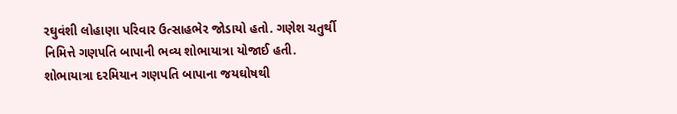રઘુવંશી લોહાણા પરિવાર ઉત્સાહભેર જોડાયો હતો. ગણેશ ચતુર્થી નિમિત્તે ગણપતિ બાપાની ભવ્ય શોભાયાત્રા યોજાઈ હતી. શોભાયાત્રા દરમિયાન ગણપતિ બાપાના જયઘોષથી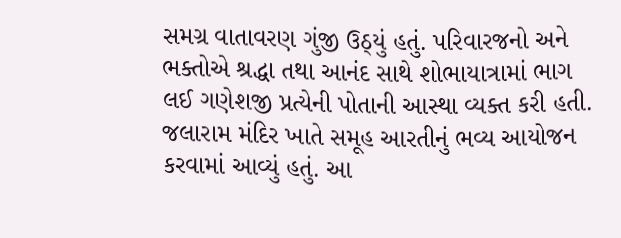સમગ્ર વાતાવરણ ગુંજી ઉઠ્યું હતું. પરિવારજનો અને ભક્તોએ શ્રદ્ધા તથા આનંદ સાથે શોભાયાત્રામાં ભાગ લઈ ગણેશજી પ્રત્યેની પોતાની આસ્થા વ્યક્ત કરી હતી. જલારામ મંદિર ખાતે સમૂહ આરતીનું ભવ્ય આયોજન કરવામાં આવ્યું હતું. આ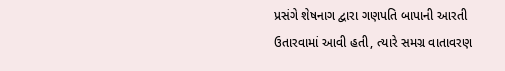પ્રસંગે શેષનાગ દ્વારા ગણપતિ બાપાની આરતી ઉતારવામાં આવી હતી, ત્યારે સમગ્ર વાતાવરણ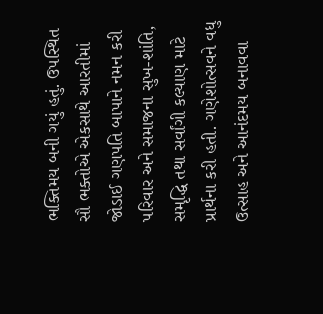ભક્તિમય બની ગયું હતું. ઉપસ્થિત સૌ ભક્તોએ એકસાથે આરતીમાં જોડાઈ ગણપતિ બાપાને નમન કરી પરિવાર અને સમાજના સુખ-શાંતિ, સમૃદ્ધિ તથા સર્વાંગી કલ્યાણ માટે પ્રાર્થના કરી હતી. ગણેશોત્સવને વધુ ઉત્સાહ અને આનંદમય બનાવવા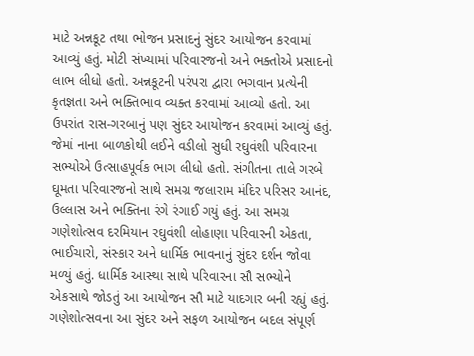માટે અન્નકૂટ તથા ભોજન પ્રસાદનું સુંદર આયોજન કરવામાં આવ્યું હતું. મોટી સંખ્યામાં પરિવારજનો અને ભક્તોએ પ્રસાદનો લાભ લીધો હતો. અન્નકૂટની પરંપરા દ્વારા ભગવાન પ્રત્યેની કૃતજ્ઞતા અને ભક્તિભાવ વ્યક્ત કરવામાં આવ્યો હતો. આ ઉપરાંત રાસ-ગરબાનું પણ સુંદર આયોજન કરવામાં આવ્યું હતું. જેમાં નાના બાળકોથી લઈને વડીલો સુધી રઘુવંશી પરિવારના સભ્યોએ ઉત્સાહપૂર્વક ભાગ લીધો હતો. સંગીતના તાલે ગરબે ઘૂમતા પરિવારજનો સાથે સમગ્ર જલારામ મંદિર પરિસર આનંદ, ઉલ્લાસ અને ભક્તિના રંગે રંગાઈ ગયું હતું. આ સમગ્ર ગણેશોત્સવ દરમિયાન રઘુવંશી લોહાણા પરિવારની એકતા, ભાઈચારો, સંસ્કાર અને ધાર્મિક ભાવનાનું સુંદર દર્શન જોવા મળ્યું હતું. ધાર્મિક આસ્થા સાથે પરિવારના સૌ સભ્યોને એકસાથે જોડતું આ આયોજન સૌ માટે યાદગાર બની રહ્યું હતું. ગણેશોત્સવના આ સુંદર અને સફળ આયોજન બદલ સંપૂર્ણ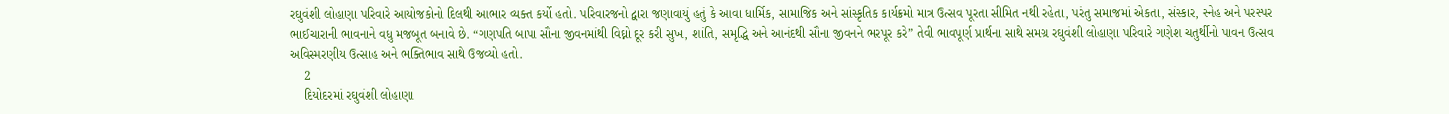રઘુવંશી લોહાણા પરિવારે આયોજકોનો દિલથી આભાર વ્યક્ત કર્યો હતો. પરિવારજનો દ્વારા જણાવાયું હતું કે આવા ધાર્મિક, સામાજિક અને સાંસ્કૃતિક કાર્યક્રમો માત્ર ઉત્સવ પૂરતા સીમિત નથી રહેતા, પરંતુ સમાજમાં એકતા, સંસ્કાર, સ્નેહ અને પરસ્પર ભાઈચારાની ભાવનાને વધુ મજબૂત બનાવે છે. “ગણપતિ બાપા સૌના જીવનમાંથી વિઘ્નો દૂર કરી સુખ, શાંતિ, સમૃદ્ધિ અને આનંદથી સૌના જીવનને ભરપૂર કરે” તેવી ભાવપૂર્ણ પ્રાર્થના સાથે સમગ્ર રઘુવંશી લોહાણા પરિવારે ગણેશ ચતુર્થીનો પાવન ઉત્સવ અવિસ્મરણીય ઉત્સાહ અને ભક્તિભાવ સાથે ઉજવ્યો હતો.
    2
    દિયોદરમાં રઘુવંશી લોહાણા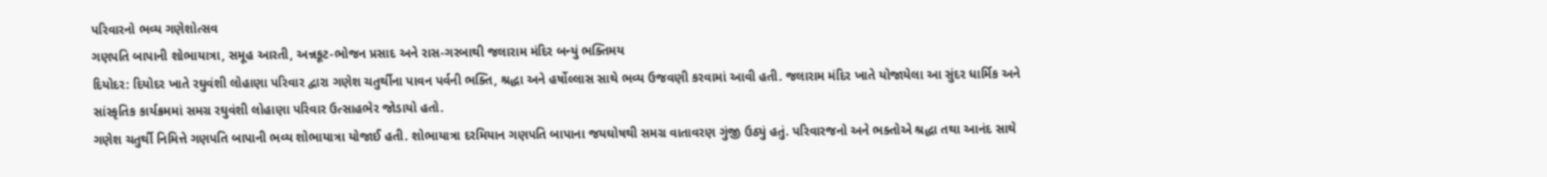પરિવારનો ભવ્ય ગણેશોત્સવ
ગણપતિ બાપાની શોભાયાત્રા, સમૂહ આરતી, અન્નકૂટ-ભોજન પ્રસાદ અને રાસ-ગરબાથી જલારામ મંદિર બન્યું ભક્તિમય
દિયોદર: દિયોદર ખાતે રઘુવંશી લોહાણા પરિવાર દ્વારા ગણેશ ચતુર્થીના પાવન પર્વની ભક્તિ, શ્રદ્ધા અને હર્ષોલ્લાસ સાથે ભવ્ય ઉજવણી કરવામાં આવી હતી. જલારામ મંદિર ખાતે યોજાયેલા આ સુંદર ધાર્મિક અને સાંસ્કૃતિક કાર્યક્રમમાં સમગ્ર રઘુવંશી લોહાણા પરિવાર ઉત્સાહભેર જોડાયો હતો.
ગણેશ ચતુર્થી નિમિત્તે ગણપતિ બાપાની ભવ્ય શોભાયાત્રા યોજાઈ હતી. શોભાયાત્રા દરમિયાન ગણપતિ બાપાના જયઘોષથી સમગ્ર વાતાવરણ ગુંજી ઉઠ્યું હતું. પરિવારજનો અને ભક્તોએ શ્રદ્ધા તથા આનંદ સાથે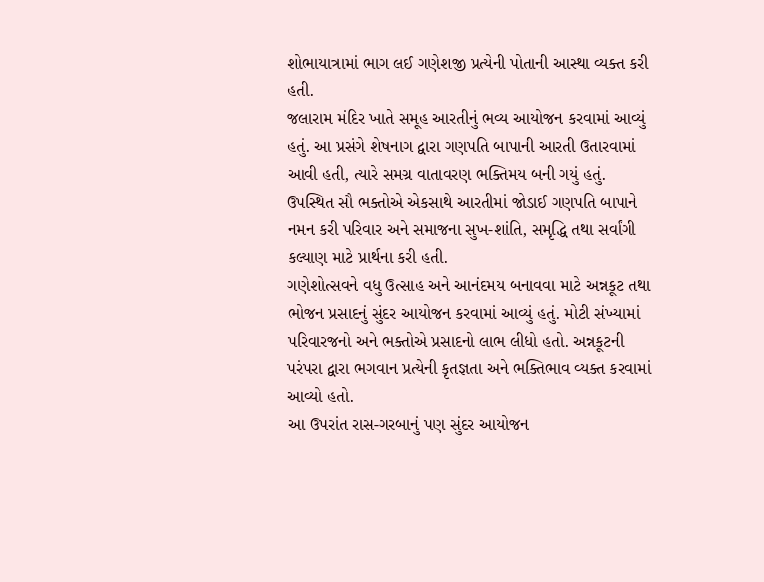શોભાયાત્રામાં ભાગ લઈ ગણેશજી પ્રત્યેની પોતાની આસ્થા વ્યક્ત કરી હતી.
જલારામ મંદિર ખાતે સમૂહ આરતીનું ભવ્ય આયોજન કરવામાં આવ્યું હતું. આ પ્રસંગે શેષનાગ દ્વારા ગણપતિ બાપાની આરતી ઉતારવામાં આવી હતી, ત્યારે સમગ્ર વાતાવરણ ભક્તિમય બની ગયું હતું. ઉપસ્થિત સૌ ભક્તોએ એકસાથે આરતીમાં જોડાઈ ગણપતિ બાપાને નમન કરી પરિવાર અને સમાજના સુખ-શાંતિ, સમૃદ્ધિ તથા સર્વાંગી કલ્યાણ માટે પ્રાર્થના કરી હતી.
ગણેશોત્સવને વધુ ઉત્સાહ અને આનંદમય બનાવવા માટે અન્નકૂટ તથા ભોજન પ્રસાદનું સુંદર આયોજન કરવામાં આવ્યું હતું. મોટી સંખ્યામાં પરિવારજનો અને ભક્તોએ પ્રસાદનો લાભ લીધો હતો. અન્નકૂટની પરંપરા દ્વારા ભગવાન પ્રત્યેની કૃતજ્ઞતા અને ભક્તિભાવ વ્યક્ત કરવામાં આવ્યો હતો.
આ ઉપરાંત રાસ-ગરબાનું પણ સુંદર આયોજન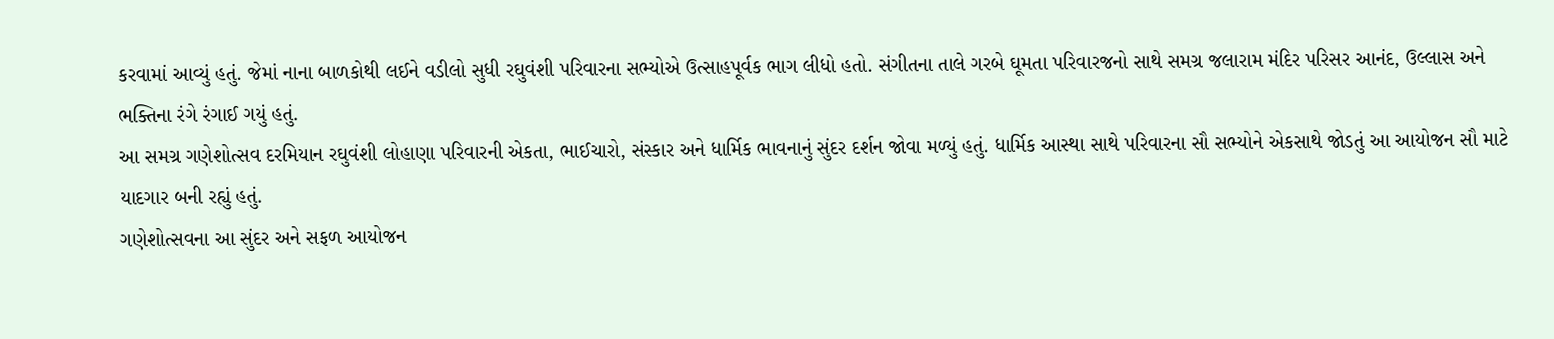કરવામાં આવ્યું હતું. જેમાં નાના બાળકોથી લઈને વડીલો સુધી રઘુવંશી પરિવારના સભ્યોએ ઉત્સાહપૂર્વક ભાગ લીધો હતો. સંગીતના તાલે ગરબે ઘૂમતા પરિવારજનો સાથે સમગ્ર જલારામ મંદિર પરિસર આનંદ, ઉલ્લાસ અને ભક્તિના રંગે રંગાઈ ગયું હતું.
આ સમગ્ર ગણેશોત્સવ દરમિયાન રઘુવંશી લોહાણા પરિવારની એકતા, ભાઈચારો, સંસ્કાર અને ધાર્મિક ભાવનાનું સુંદર દર્શન જોવા મળ્યું હતું. ધાર્મિક આસ્થા સાથે પરિવારના સૌ સભ્યોને એકસાથે જોડતું આ આયોજન સૌ માટે યાદગાર બની રહ્યું હતું.
ગણેશોત્સવના આ સુંદર અને સફળ આયોજન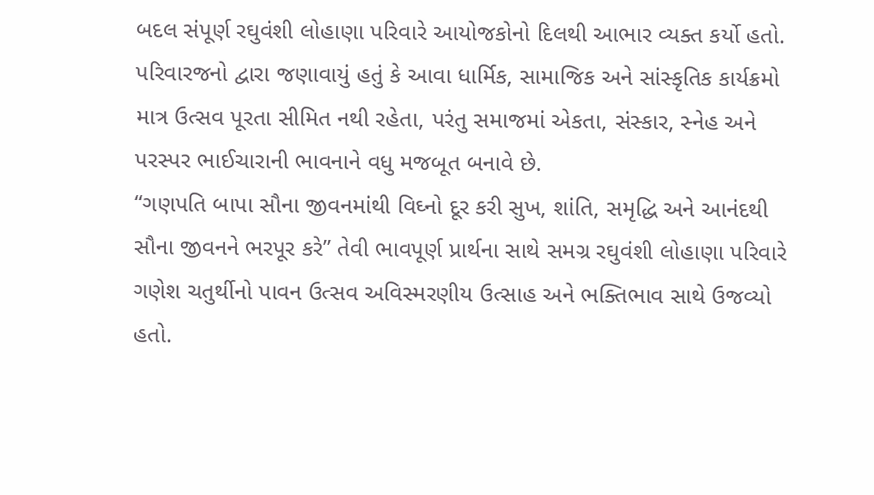બદલ સંપૂર્ણ રઘુવંશી લોહાણા પરિવારે આયોજકોનો દિલથી આભાર વ્યક્ત કર્યો હતો. પરિવારજનો દ્વારા જણાવાયું હતું કે આવા ધાર્મિક, સામાજિક અને સાંસ્કૃતિક કાર્યક્રમો માત્ર ઉત્સવ પૂરતા સીમિત નથી રહેતા, પરંતુ સમાજમાં એકતા, સંસ્કાર, સ્નેહ અને પરસ્પર ભાઈચારાની ભાવનાને વધુ મજબૂત બનાવે છે.
“ગણપતિ બાપા સૌના જીવનમાંથી વિઘ્નો દૂર કરી સુખ, શાંતિ, સમૃદ્ધિ અને આનંદથી સૌના જીવનને ભરપૂર કરે” તેવી ભાવપૂર્ણ પ્રાર્થના સાથે સમગ્ર રઘુવંશી લોહાણા પરિવારે ગણેશ ચતુર્થીનો પાવન ઉત્સવ અવિસ્મરણીય ઉત્સાહ અને ભક્તિભાવ સાથે ઉજવ્યો હતો.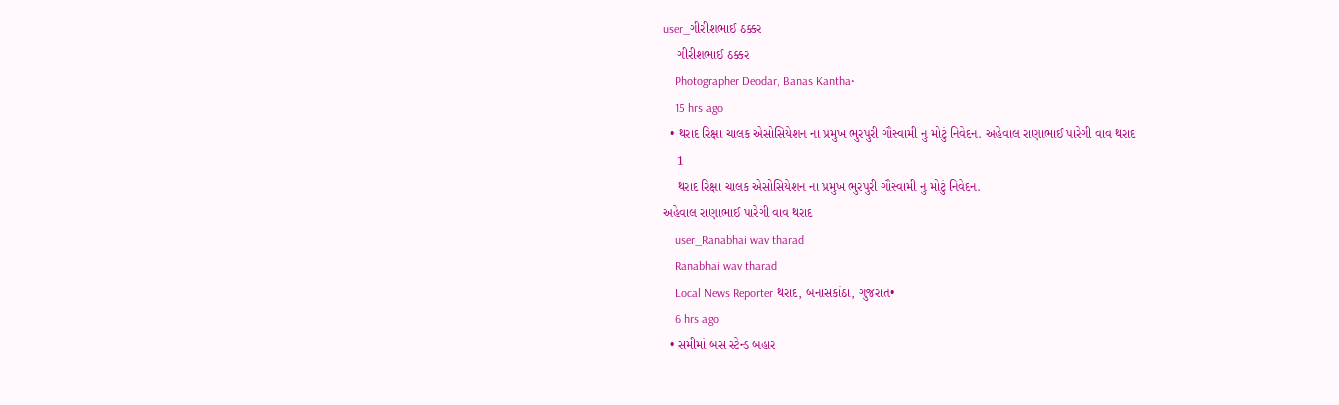user_ગીરીશભાઈ ઠક્કર
    ગીરીશભાઈ ઠક્કર
    Photographer Deodar, Banas Kantha•
    15 hrs ago
  • થરાદ રિક્ષા ચાલક એસોસિયેશન ના પ્રમુખ ભુરપુરી ગૌસ્વામી નુ મોટું નિવેદન. અહેવાલ રાણાભાઈ પારેગી વાવ થરાદ
    1
    થરાદ રિક્ષા ચાલક એસોસિયેશન ના પ્રમુખ ભુરપુરી ગૌસ્વામી નુ મોટું નિવેદન.
અહેવાલ રાણાભાઈ પારેગી વાવ થરાદ
    user_Ranabhai wav tharad
    Ranabhai wav tharad
    Local News Reporter થરાદ, બનાસકાંઠા, ગુજરાત•
    6 hrs ago
  • સમીમાં બસ સ્ટેન્ડ બહાર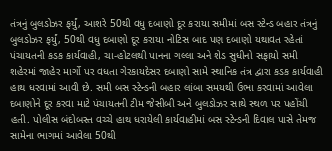તંત્રનું બુલડોઝર ફર્યું, આશરે 50થી વધુ દબાણો દૂર કરાયા સમીમાં બસ સ્ટેન્ડ બહાર તંત્રનું બુલડોઝર ફર્યું, 50થી વધુ દબાણો દૂર કરાયા નોટિસ બાદ પણ દબાણો યથાવત રહેતાં પંચાયતની કડક કાર્યવાહી, ચા-હોટલથી પાનના ગલ્લા અને શેડ સુધીનો સફાયો સમી શહેરમાં જાહેર માર્ગો પર વધતા ગેરકાયદેસર દબાણો સામે સ્થાનિક તંત્ર દ્વારા કડક કાર્યવાહી હાથ ધરવામાં આવી છે. સમી બસ સ્ટેન્ડની બહાર લાંબા સમયથી ઉભા કરવામાં આવેલા દબાણોને દૂર કરવા માટે પંચાયતની ટીમ જેસીબી અને બુલડોઝર સાથે સ્થળ પર પહોંચી હતી. પોલીસ બંદોબસ્ત વચ્ચે હાથ ધરાયેલી કાર્યવાહીમાં બસ સ્ટેન્ડની દિવાલ પાસે તેમજ સામેના ભાગમાં આવેલા 50થી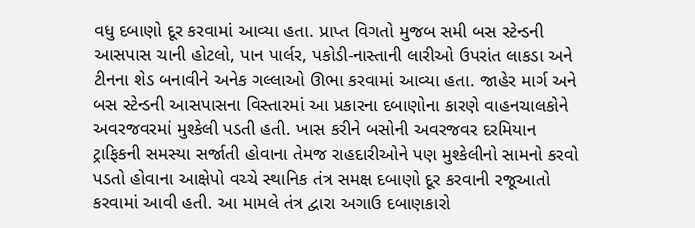વધુ દબાણો દૂર કરવામાં આવ્યા હતા. પ્રાપ્ત વિગતો મુજબ સમી બસ સ્ટેન્ડની આસપાસ ચાની હોટલો, પાન પાર્લર, પકોડી-નાસ્તાની લારીઓ ઉપરાંત લાકડા અને ટીનના શેડ બનાવીને અનેક ગલ્લાઓ ઊભા કરવામાં આવ્યા હતા. જાહેર માર્ગ અને બસ સ્ટેન્ડની આસપાસના વિસ્તારમાં આ પ્રકારના દબાણોના કારણે વાહનચાલકોને અવરજવરમાં મુશ્કેલી પડતી હતી. ખાસ કરીને બસોની અવરજવર દરમિયાન ટ્રાફિકની સમસ્યા સર્જાતી હોવાના તેમજ રાહદારીઓને પણ મુશ્કેલીનો સામનો કરવો પડતો હોવાના આક્ષેપો વચ્ચે સ્થાનિક તંત્ર સમક્ષ દબાણો દૂર કરવાની રજૂઆતો કરવામાં આવી હતી. આ મામલે તંત્ર દ્વારા અગાઉ દબાણકારો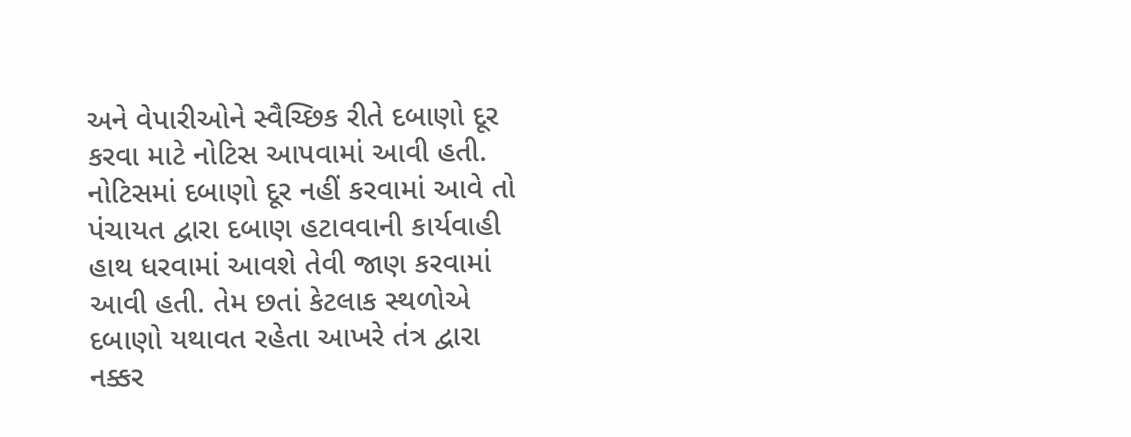અને વેપારીઓને સ્વૈચ્છિક રીતે દબાણો દૂર કરવા માટે નોટિસ આપવામાં આવી હતી. નોટિસમાં દબાણો દૂર નહીં કરવામાં આવે તો પંચાયત દ્વારા દબાણ હટાવવાની કાર્યવાહી હાથ ધરવામાં આવશે તેવી જાણ કરવામાં આવી હતી. તેમ છતાં કેટલાક સ્થળોએ દબાણો યથાવત રહેતા આખરે તંત્ર દ્વારા નક્કર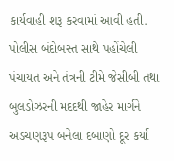કાર્યવાહી શરૂ કરવામાં આવી હતી. પોલીસ બંદોબસ્ત સાથે પહોંચેલી પંચાયત અને તંત્રની ટીમે જેસીબી તથા બુલડોઝરની મદદથી જાહેર માર્ગને અડચણરૂપ બનેલા દબાણો દૂર કર્યા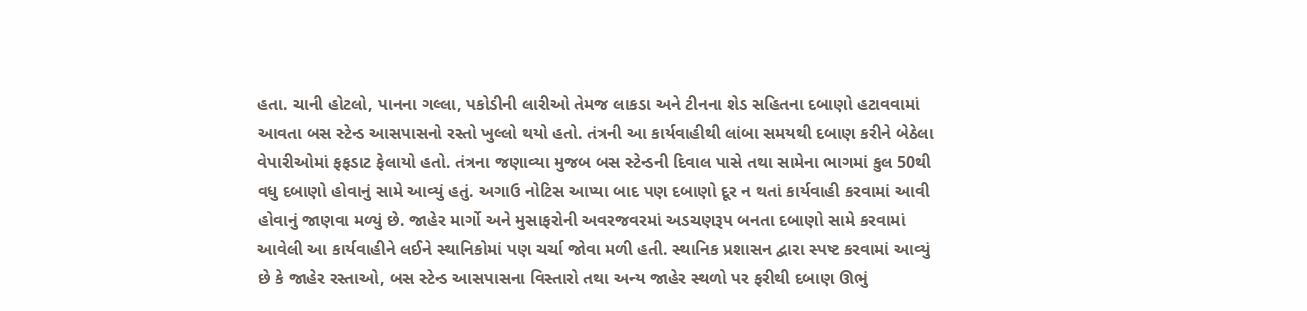હતા. ચાની હોટલો, પાનના ગલ્લા, પકોડીની લારીઓ તેમજ લાકડા અને ટીનના શેડ સહિતના દબાણો હટાવવામાં આવતા બસ સ્ટેન્ડ આસપાસનો રસ્તો ખુલ્લો થયો હતો. તંત્રની આ કાર્યવાહીથી લાંબા સમયથી દબાણ કરીને બેઠેલા વેપારીઓમાં ફફડાટ ફેલાયો હતો. તંત્રના જણાવ્યા મુજબ બસ સ્ટેન્ડની દિવાલ પાસે તથા સામેના ભાગમાં કુલ 50થી વધુ દબાણો હોવાનું સામે આવ્યું હતું. અગાઉ નોટિસ આપ્યા બાદ પણ દબાણો દૂર ન થતાં કાર્યવાહી કરવામાં આવી હોવાનું જાણવા મળ્યું છે. જાહેર માર્ગો અને મુસાફરોની અવરજવરમાં અડચણરૂપ બનતા દબાણો સામે કરવામાં આવેલી આ કાર્યવાહીને લઈને સ્થાનિકોમાં પણ ચર્ચા જોવા મળી હતી. સ્થાનિક પ્રશાસન દ્વારા સ્પષ્ટ કરવામાં આવ્યું છે કે જાહેર રસ્તાઓ, બસ સ્ટેન્ડ આસપાસના વિસ્તારો તથા અન્ય જાહેર સ્થળો પર ફરીથી દબાણ ઊભું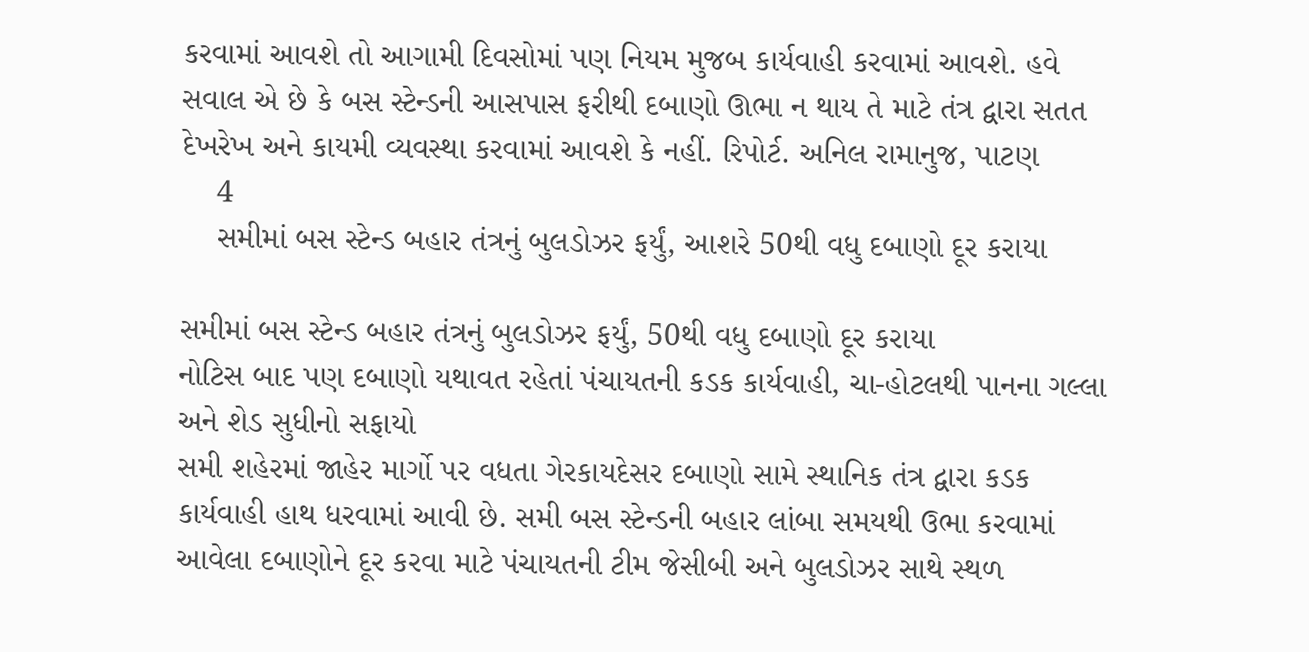કરવામાં આવશે તો આગામી દિવસોમાં પણ નિયમ મુજબ કાર્યવાહી કરવામાં આવશે. હવે સવાલ એ છે કે બસ સ્ટેન્ડની આસપાસ ફરીથી દબાણો ઊભા ન થાય તે માટે તંત્ર દ્વારા સતત દેખરેખ અને કાયમી વ્યવસ્થા કરવામાં આવશે કે નહીં. રિપોર્ટ. અનિલ રામાનુજ, પાટણ
    4
    સમીમાં બસ સ્ટેન્ડ બહાર તંત્રનું બુલડોઝર ફર્યું, આશરે 50થી વધુ દબાણો દૂર કરાયા

સમીમાં બસ સ્ટેન્ડ બહાર તંત્રનું બુલડોઝર ફર્યું, 50થી વધુ દબાણો દૂર કરાયા
નોટિસ બાદ પણ દબાણો યથાવત રહેતાં પંચાયતની કડક કાર્યવાહી, ચા-હોટલથી પાનના ગલ્લા અને શેડ સુધીનો સફાયો
સમી શહેરમાં જાહેર માર્ગો પર વધતા ગેરકાયદેસર દબાણો સામે સ્થાનિક તંત્ર દ્વારા કડક કાર્યવાહી હાથ ધરવામાં આવી છે. સમી બસ સ્ટેન્ડની બહાર લાંબા સમયથી ઉભા કરવામાં આવેલા દબાણોને દૂર કરવા માટે પંચાયતની ટીમ જેસીબી અને બુલડોઝર સાથે સ્થળ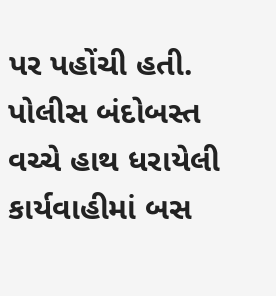પર પહોંચી હતી. પોલીસ બંદોબસ્ત વચ્ચે હાથ ધરાયેલી કાર્યવાહીમાં બસ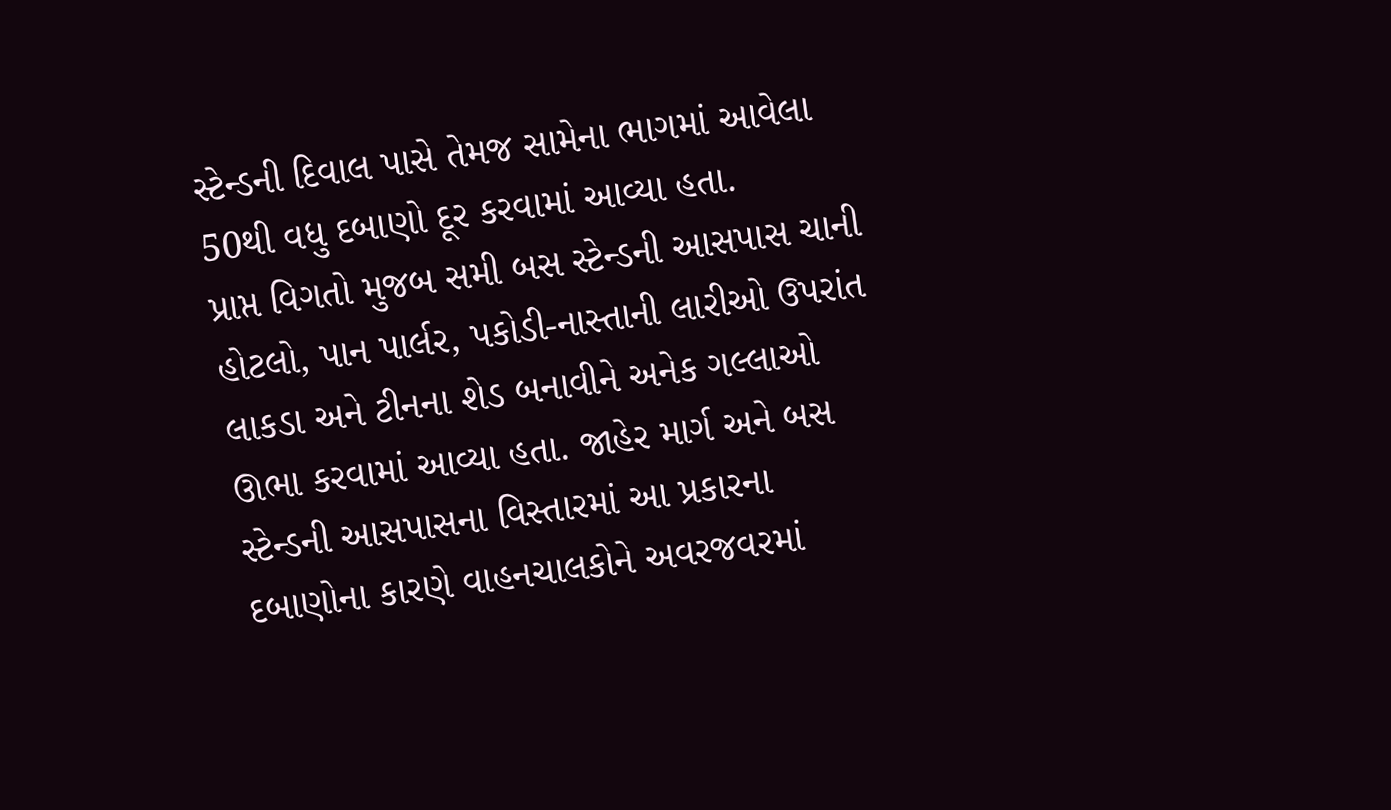સ્ટેન્ડની દિવાલ પાસે તેમજ સામેના ભાગમાં આવેલા 50થી વધુ દબાણો દૂર કરવામાં આવ્યા હતા.
પ્રાપ્ત વિગતો મુજબ સમી બસ સ્ટેન્ડની આસપાસ ચાની હોટલો, પાન પાર્લર, પકોડી-નાસ્તાની લારીઓ ઉપરાંત લાકડા અને ટીનના શેડ બનાવીને અનેક ગલ્લાઓ ઊભા કરવામાં આવ્યા હતા. જાહેર માર્ગ અને બસ સ્ટેન્ડની આસપાસના વિસ્તારમાં આ પ્રકારના દબાણોના કારણે વાહનચાલકોને અવરજવરમાં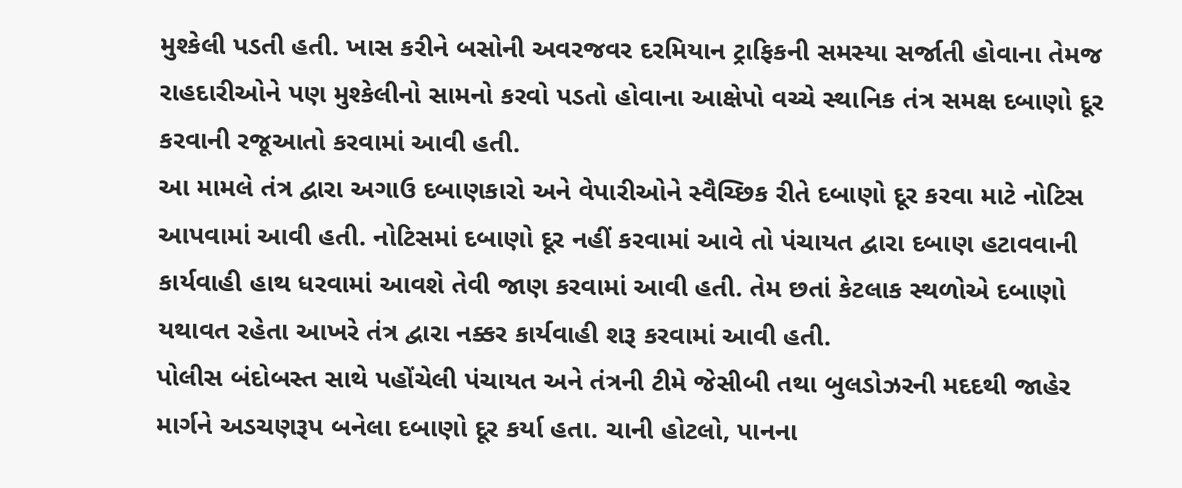મુશ્કેલી પડતી હતી. ખાસ કરીને બસોની અવરજવર દરમિયાન ટ્રાફિકની સમસ્યા સર્જાતી હોવાના તેમજ રાહદારીઓને પણ મુશ્કેલીનો સામનો કરવો પડતો હોવાના આક્ષેપો વચ્ચે સ્થાનિક તંત્ર સમક્ષ દબાણો દૂર કરવાની રજૂઆતો કરવામાં આવી હતી.
આ મામલે તંત્ર દ્વારા અગાઉ દબાણકારો અને વેપારીઓને સ્વૈચ્છિક રીતે દબાણો દૂર કરવા માટે નોટિસ આપવામાં આવી હતી. નોટિસમાં દબાણો દૂર નહીં કરવામાં આવે તો પંચાયત દ્વારા દબાણ હટાવવાની કાર્યવાહી હાથ ધરવામાં આવશે તેવી જાણ કરવામાં આવી હતી. તેમ છતાં કેટલાક સ્થળોએ દબાણો યથાવત રહેતા આખરે તંત્ર દ્વારા નક્કર કાર્યવાહી શરૂ કરવામાં આવી હતી.
પોલીસ બંદોબસ્ત સાથે પહોંચેલી પંચાયત અને તંત્રની ટીમે જેસીબી તથા બુલડોઝરની મદદથી જાહેર માર્ગને અડચણરૂપ બનેલા દબાણો દૂર કર્યા હતા. ચાની હોટલો, પાનના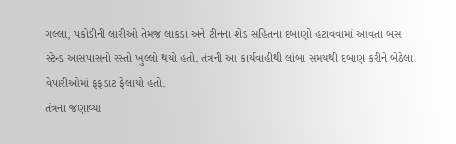ગલ્લા, પકોડીની લારીઓ તેમજ લાકડા અને ટીનના શેડ સહિતના દબાણો હટાવવામાં આવતા બસ સ્ટેન્ડ આસપાસનો રસ્તો ખુલ્લો થયો હતો. તંત્રની આ કાર્યવાહીથી લાંબા સમયથી દબાણ કરીને બેઠેલા વેપારીઓમાં ફફડાટ ફેલાયો હતો.
તંત્રના જણાવ્યા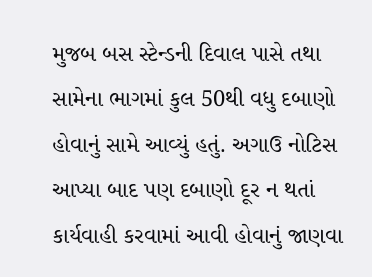મુજબ બસ સ્ટેન્ડની દિવાલ પાસે તથા સામેના ભાગમાં કુલ 50થી વધુ દબાણો હોવાનું સામે આવ્યું હતું. અગાઉ નોટિસ આપ્યા બાદ પણ દબાણો દૂર ન થતાં કાર્યવાહી કરવામાં આવી હોવાનું જાણવા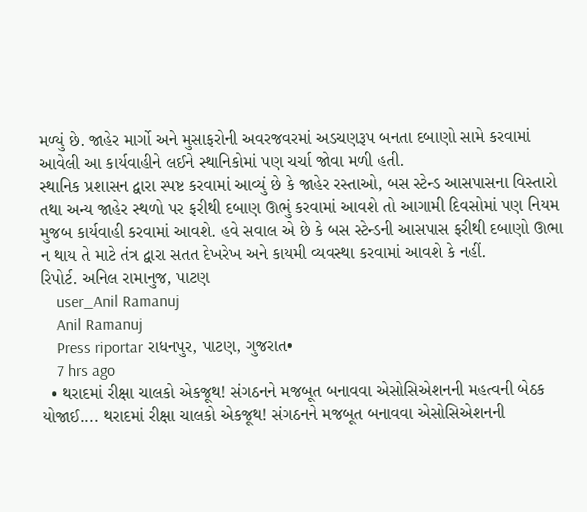મળ્યું છે. જાહેર માર્ગો અને મુસાફરોની અવરજવરમાં અડચણરૂપ બનતા દબાણો સામે કરવામાં આવેલી આ કાર્યવાહીને લઈને સ્થાનિકોમાં પણ ચર્ચા જોવા મળી હતી.
સ્થાનિક પ્રશાસન દ્વારા સ્પષ્ટ કરવામાં આવ્યું છે કે જાહેર રસ્તાઓ, બસ સ્ટેન્ડ આસપાસના વિસ્તારો તથા અન્ય જાહેર સ્થળો પર ફરીથી દબાણ ઊભું કરવામાં આવશે તો આગામી દિવસોમાં પણ નિયમ મુજબ કાર્યવાહી કરવામાં આવશે. હવે સવાલ એ છે કે બસ સ્ટેન્ડની આસપાસ ફરીથી દબાણો ઊભા ન થાય તે માટે તંત્ર દ્વારા સતત દેખરેખ અને કાયમી વ્યવસ્થા કરવામાં આવશે કે નહીં.
રિપોર્ટ. અનિલ રામાનુજ, પાટણ
    user_Anil Ramanuj
    Anil Ramanuj
    Press riportar રાધનપુર, પાટણ, ગુજરાત•
    7 hrs ago
  • થરાદમાં રીક્ષા ચાલકો એકજૂથ! સંગઠનને મજબૂત બનાવવા એસોસિએશનની મહત્વની બેઠક યોજાઈ.... થરાદમાં રીક્ષા ચાલકો એકજૂથ! સંગઠનને મજબૂત બનાવવા એસોસિએશનની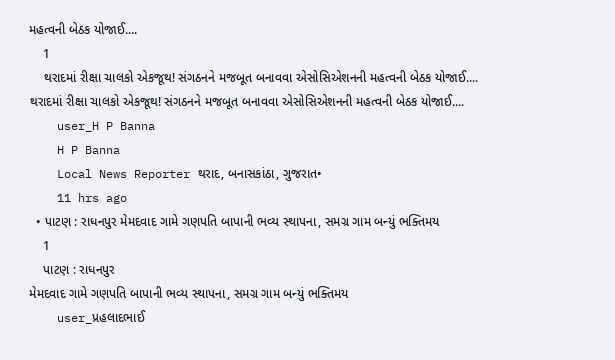મહત્વની બેઠક યોજાઈ....
    1
    થરાદમાં રીક્ષા ચાલકો એકજૂથ! સંગઠનને મજબૂત બનાવવા એસોસિએશનની મહત્વની બેઠક યોજાઈ....
થરાદમાં રીક્ષા ચાલકો એકજૂથ! સંગઠનને મજબૂત બનાવવા એસોસિએશનની મહત્વની બેઠક યોજાઈ....
    user_H P Banna
    H P Banna
    Local News Reporter થરાદ, બનાસકાંઠા, ગુજરાત•
    11 hrs ago
  • પાટણ : રાધનપુર મેમદવાદ ગામે ગણપતિ બાપાની ભવ્ય સ્થાપના, સમગ્ર ગામ બન્યું ભક્તિમય
    1
    પાટણ : રાધનપુર
મેમદવાદ ગામે ગણપતિ બાપાની ભવ્ય સ્થાપના, સમગ્ર ગામ બન્યું ભક્તિમય
    user_પ્રહલાદભાઈ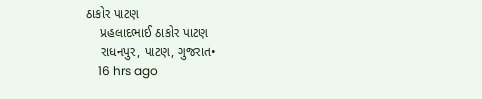ઠાકોર પાટણ
    પ્રહલાદભાઈ ઠાકોર પાટણ
    રાધનપુર, પાટણ, ગુજરાત•
    16 hrs ago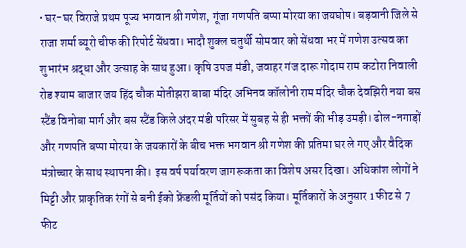• घर-घर विराजे प्रथम पूज्य भगवान श्री गणेश, गूंजा गणपति बप्पा मोरया का जयघोष। बड़वानी जिले से राजा शर्मा ब्यूरो चीफ की रिपोर्ट सेंधवा। भादौ शुक्ल चतुर्थी सोमवार को सेंधवा भर में गणेश उत्सव का शुभारंभ श्रद्धा और उत्साह के साथ हुआ। कृषि उपज मंडी, जवाहर गंज दारू गोदाम राम कटोरा निवाली रोड श्याम बाजार जय हिंद चौक मोतीझरा बाबा मंदिर अभिनव कॉलोनी राम मंदिर चौक देवझिरी नया बस स्टैंड विनोबा मार्ग और बस स्टैंड किले अंदर मंडी परिसर में सुबह से ही भक्तों की भीड़ उमड़ी। ढोल-नगाड़ों और गणपति बप्पा मोरया के जयकारों के बीच भक्त भगवान श्री गणेश की प्रतिमा घर ले गए और वैदिक मंत्रोच्चार के साथ स्थापना की। इस वर्ष पर्यावरण जागरूकता का विशेष असर दिखा। अधिकांश लोगों ने मिट्टी और प्राकृतिक रंगों से बनी ईको फ्रेंडली मूर्तियों को पसंद किया। मूर्तिकारों के अनुसार 1 फीट से 7 फीट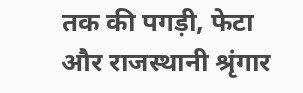तक की पगड़ी, फेटा और राजस्थानी श्रृंगार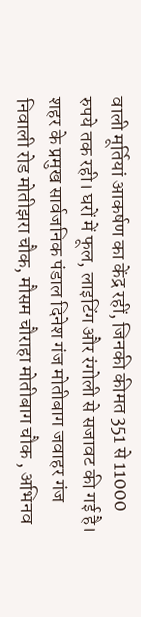वाली मूर्तियां आकर्षण का केंद्र रहीं, जिनकी कीमत 351 से 11000 रुपये तक रही। घरों में फूल, लाइटिंग और रंगोली से सजावट की गई है। शहर के प्रमुख सार्वजनिक पंडाल दिनेश गंज मोतीबाग जवाहर गंज निवाली रोड मोतीझरा चौक, मौसम चौराहा मोतीबाग चौक , अभिनव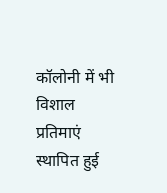कॉलोनी में भी विशाल प्रतिमाएं स्थापित हुई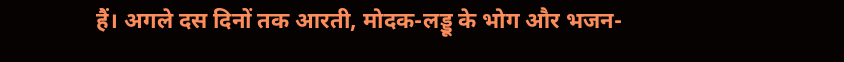हैं। अगले दस दिनों तक आरती, मोदक-लड्डू के भोग और भजन-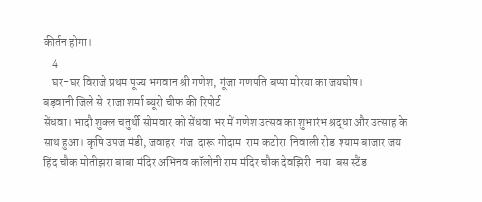कीर्तन होगा।
    4
    घर-घर विराजे प्रथम पूज्य भगवान श्री गणेश, गूंजा गणपति बप्पा मोरया का जयघोष।
बड़वानी जिले से  राजा शर्मा ब्यूरो चीफ की रिपोर्ट
सेंधवा। भादौ शुक्ल चतुर्थी सोमवार को सेंधवा भर में गणेश उत्सव का शुभारंभ श्रद्धा और उत्साह के साथ हुआ। कृषि उपज मंडी, जवाहर  गंज  दारू गोदाम  राम कटोरा  निवाली रोड  श्याम बाजार जय हिंद चौक मोतीझरा बाबा मंदिर अभिनव कॉलोनी राम मंदिर चौक देवझिरी  नया  बस स्टैंड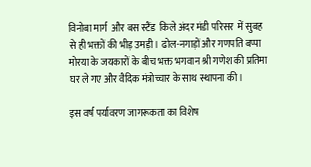विनोबा मार्ग  और बस स्टैंड  किले अंदर मंडी परिसर  में सुबह से ही भक्तों की भीड़ उमड़ी। ढोल-नगाड़ों और गणपति बप्पा मोरया के जयकारों के बीच भक्त भगवान श्री गणेश की प्रतिमा घर ले गए और वैदिक मंत्रोच्चार के साथ स्थापना की।

इस वर्ष पर्यावरण जागरूकता का विशेष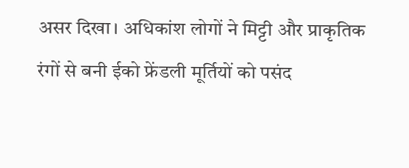असर दिखा। अधिकांश लोगों ने मिट्टी और प्राकृतिक रंगों से बनी ईको फ्रेंडली मूर्तियों को पसंद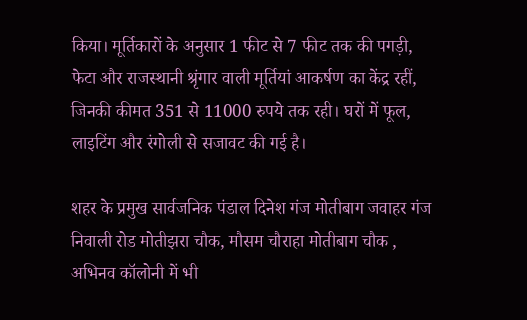किया। मूर्तिकारों के अनुसार 1 फीट से 7 फीट तक की पगड़ी, फेटा और राजस्थानी श्रृंगार वाली मूर्तियां आकर्षण का केंद्र रहीं, जिनकी कीमत 351 से 11000 रुपये तक रही। घरों में फूल, लाइटिंग और रंगोली से सजावट की गई है।

शहर के प्रमुख सार्वजनिक पंडाल दिनेश गंज मोतीबाग जवाहर गंज निवाली रोड मोतीझरा चौक, मौसम चौराहा मोतीबाग चौक ,  अभिनव कॉलोनी में भी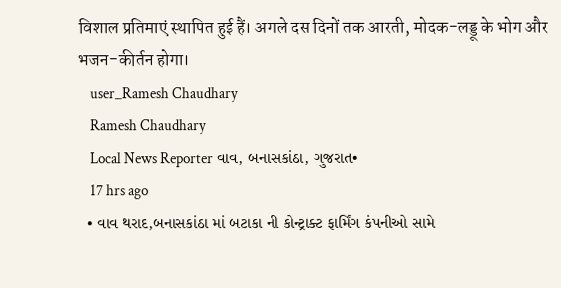विशाल प्रतिमाएं स्थापित हुई हैं। अगले दस दिनों तक आरती, मोदक-लड्डू के भोग और भजन-कीर्तन होगा।
    user_Ramesh Chaudhary
    Ramesh Chaudhary
    Local News Reporter વાવ, બનાસકાંઠા, ગુજરાત•
    17 hrs ago
  • વાવ થરાદ,બનાસકાંઠા માં બટાકા ની કોન્ટ્રાક્ટ ફાર્મિંગ કંપનીઓ સામે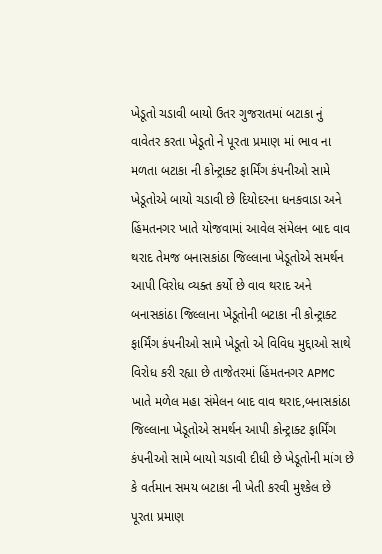ખેડૂતો ચડાવી બાયો ઉતર ગુજરાતમાં બટાકા નું વાવેતર કરતા ખેડૂતો ને પૂરતા પ્રમાણ માં ભાવ ના મળતા બટાકા ની કોન્ટ્રાક્ટ ફાર્મિંગ કંપનીઓ સામે ખેડૂતોએ બાયો ચડાવી છે દિયોદરના ધનકવાડા અને હિંમતનગર ખાતે યોજવામાં આવેલ સંમેલન બાદ વાવ થરાદ તેમજ બનાસકાંઠા જિલ્લાના ખેડૂતોએ સમર્થન આપી વિરોધ વ્યક્ત કર્યો છે વાવ થરાદ અને બનાસકાંઠા જિલ્લાના ખેડૂતોની બટાકા ની કોન્ટ્રાક્ટ ફાર્મિંગ કંપનીઓ સામે ખેડૂતો એ વિવિધ મુદ્દાઓ સાથે વિરોધ કરી રહ્યા છે તાજેતરમાં હિંમતનગર APMC ખાતે મળેલ મહા સંમેલન બાદ વાવ થરાદ,બનાસકાંઠા જિલ્લાના ખેડૂતોએ સમર્થન આપી કોન્ટ્રાક્ટ ફાર્મિંગ કંપનીઓ સામે બાયો ચડાવી દીધી છે ખેડૂતોની માંગ છે કે વર્તમાન સમય બટાકા ની ખેતી કરવી મુશ્કેલ છે પૂરતા પ્રમાણ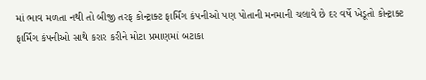માં ભાવ મળતા નથી તો બીજી તરફ કોન્ટ્રાક્ટ ફાર્મિંગ કંપનીઓ પણ પોતાની મનમાની ચલાવે છે દર વર્ષે ખેડૂતો કોન્ટ્રાક્ટ ફાર્મિંગ કંપનીઓ સાથે કરાર કરીને મોટા પ્રમાણમાં બટાકા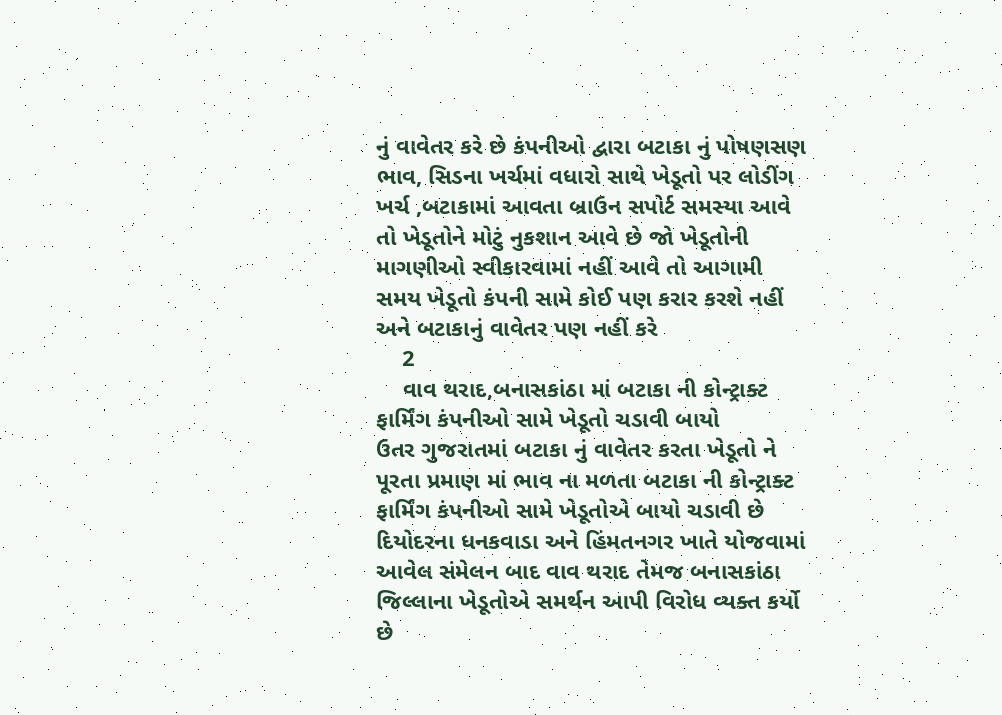નું વાવેતર કરે છે કંપનીઓ દ્વારા બટાકા નું પોષણસણ ભાવ, સિડના ખર્ચમાં વધારો સાથે ખેડૂતો પર લોડીંગ ખર્ચ ,બટાકામાં આવતા બ્રાઉન સપોર્ટ સમસ્યા આવે તો ખેડૂતોને મોટું નુકશાન આવે છે જો ખેડૂતોની માગણીઓ સ્વીકારવામાં નહીં આવે તો આગામી સમય ખેડૂતો કંપની સામે કોઈ પણ કરાર કરશે નહીં અને બટાકાનું વાવેતર પણ નહીં કરે
    2
    વાવ થરાદ,બનાસકાંઠા માં બટાકા ની કોન્ટ્રાક્ટ ફાર્મિંગ કંપનીઓ સામે ખેડૂતો ચડાવી બાયો
ઉતર ગુજરાતમાં બટાકા નું વાવેતર કરતા ખેડૂતો ને પૂરતા પ્રમાણ માં ભાવ ના મળતા બટાકા ની કોન્ટ્રાક્ટ ફાર્મિંગ કંપનીઓ સામે ખેડૂતોએ બાયો ચડાવી છે દિયોદરના ધનકવાડા અને હિંમતનગર ખાતે યોજવામાં આવેલ સંમેલન બાદ વાવ થરાદ તેમજ બનાસકાંઠા જિલ્લાના ખેડૂતોએ સમર્થન આપી વિરોધ વ્યક્ત કર્યો છે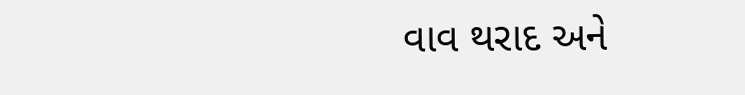વાવ થરાદ અને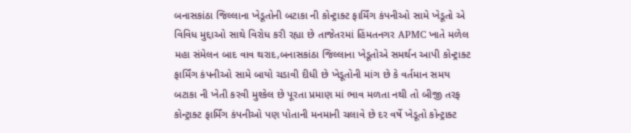બનાસકાંઠા જિલ્લાના ખેડૂતોની બટાકા ની કોન્ટ્રાક્ટ ફાર્મિંગ કંપનીઓ સામે ખેડૂતો એ વિવિધ મુદ્દાઓ સાથે વિરોધ કરી રહ્યા છે તાજેતરમાં હિંમતનગર APMC ખાતે મળેલ મહા સંમેલન બાદ વાવ થરાદ,બનાસકાંઠા જિલ્લાના ખેડૂતોએ સમર્થન આપી કોન્ટ્રાક્ટ ફાર્મિંગ કંપનીઓ સામે બાયો ચડાવી દીધી છે ખેડૂતોની માંગ છે કે વર્તમાન સમય બટાકા ની ખેતી કરવી મુશ્કેલ છે પૂરતા પ્રમાણ માં ભાવ મળતા નથી તો બીજી તરફ કોન્ટ્રાક્ટ ફાર્મિંગ કંપનીઓ પણ પોતાની મનમાની ચલાવે છે દર વર્ષે ખેડૂતો કોન્ટ્રાક્ટ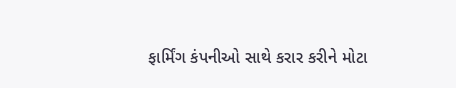ફાર્મિંગ કંપનીઓ સાથે કરાર કરીને મોટા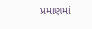પ્રમાણમાં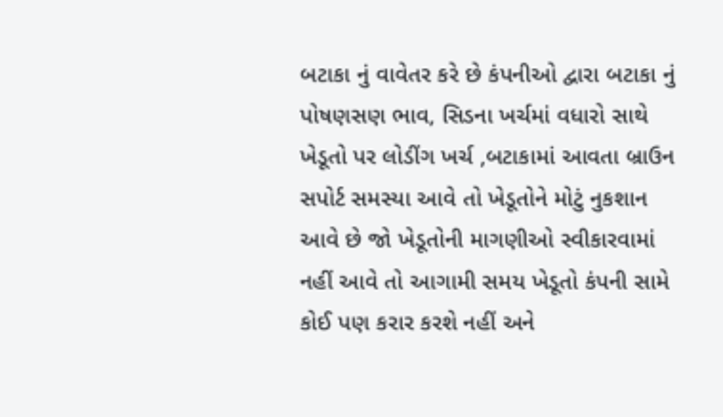બટાકા નું વાવેતર કરે છે કંપનીઓ દ્વારા બટાકા નું પોષણસણ ભાવ, સિડના ખર્ચમાં વધારો સાથે ખેડૂતો પર લોડીંગ ખર્ચ ,બટાકામાં આવતા બ્રાઉન સપોર્ટ સમસ્યા આવે તો ખેડૂતોને મોટું નુકશાન આવે છે જો ખેડૂતોની માગણીઓ સ્વીકારવામાં નહીં આવે તો આગામી સમય ખેડૂતો કંપની સામે કોઈ પણ કરાર કરશે નહીં અને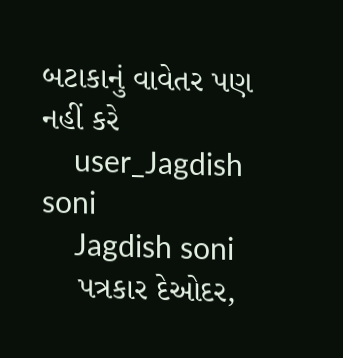બટાકાનું વાવેતર પણ નહીં કરે
    user_Jagdish soni
    Jagdish soni
    પત્રકાર દેઓદર,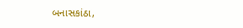બનાસકાંઠા,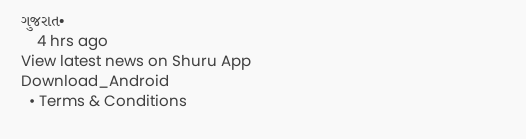ગુજરાત•
    4 hrs ago
View latest news on Shuru App
Download_Android
  • Terms & Conditions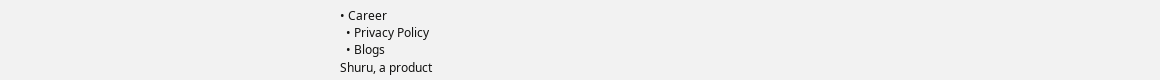• Career
  • Privacy Policy
  • Blogs
Shuru, a product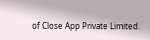of Close App Private Limited.